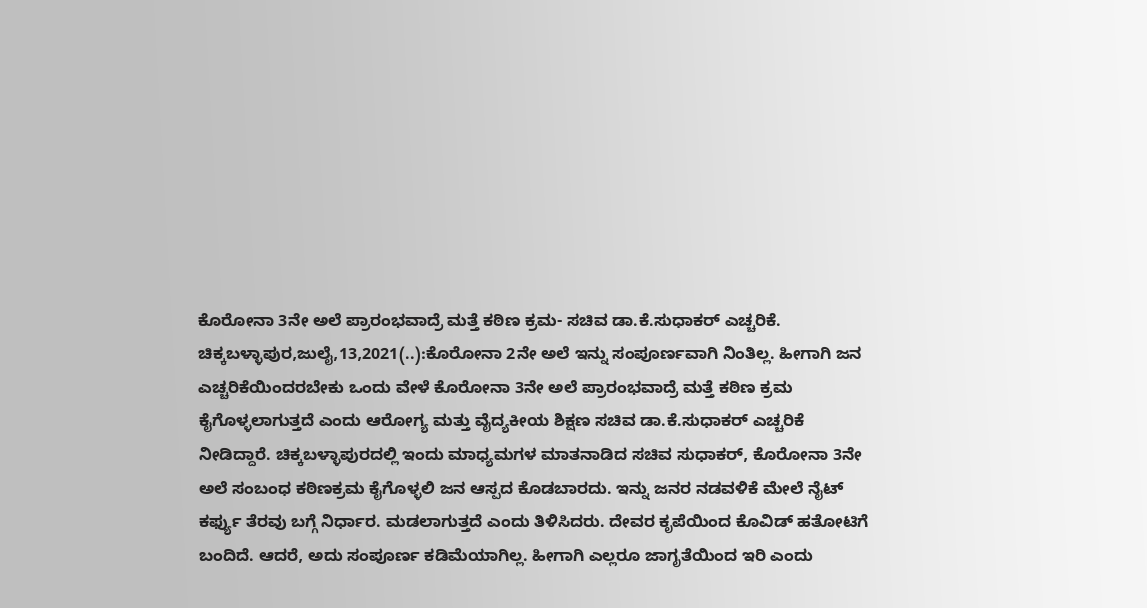ಕೊರೋನಾ 3ನೇ ಅಲೆ ಪ್ರಾರಂಭವಾದ್ರೆ ಮತ್ತೆ ಕಠಿಣ ಕ್ರಮ- ಸಚಿವ ಡಾ.ಕೆ.ಸುಧಾಕರ್ ಎಚ್ಚರಿಕೆ. ಚಿಕ್ಕಬಳ್ಳಾಪುರ,ಜುಲೈ,13,2021(..):ಕೊರೋನಾ 2ನೇ ಅಲೆ ಇನ್ನು ಸಂಪೂರ್ಣವಾಗಿ ನಿಂತಿಲ್ಲ. ಹೀಗಾಗಿ ಜನ ಎಚ್ಚರಿಕೆಯಿಂದರಬೇಕು ಒಂದು ವೇಳೆ ಕೊರೋನಾ 3ನೇ ಅಲೆ ಪ್ರಾರಂಭವಾದ್ರೆ ಮತ್ತೆ ಕಠಿಣ ಕ್ರಮ ಕೈಗೊಳ್ಳಲಾಗುತ್ತದೆ ಎಂದು ಆರೋಗ್ಯ ಮತ್ತು ವೈದ್ಯಕೀಯ ಶಿಕ್ಷಣ ಸಚಿವ ಡಾ.ಕೆ.ಸುಧಾಕರ್ ಎಚ್ಚರಿಕೆ ನೀಡಿದ್ದಾರೆ. ಚಿಕ್ಕಬಳ್ಳಾಪುರದಲ್ಲಿ ಇಂದು ಮಾಧ್ಯಮಗಳ ಮಾತನಾಡಿದ ಸಚಿವ ಸುಧಾಕರ್, ಕೊರೋನಾ 3ನೇ ಅಲೆ ಸಂಬಂಧ ಕಠಿಣಕ್ರಮ ಕೈಗೊಳ್ಳಲಿ ಜನ ಆಸ್ಪದ ಕೊಡಬಾರದು. ಇನ್ನು ಜನರ ನಡವಳಿಕೆ ಮೇಲೆ ನೈಟ್ ಕರ್ಫ್ಯು ತೆರವು ಬಗ್ಗೆ ನಿರ್ಧಾರ. ಮಡಲಾಗುತ್ತದೆ ಎಂದು ತಿಳಿಸಿದರು. ದೇವರ ಕೃಪೆಯಿಂದ ಕೊವಿಡ್ ಹತೋಟಿಗೆ ಬಂದಿದೆ. ಆದರೆ, ಅದು ಸಂಪೂರ್ಣ ಕಡಿಮೆಯಾಗಿಲ್ಲ. ಹೀಗಾಗಿ ಎಲ್ಲರೂ ಜಾಗೃತೆಯಿಂದ ಇರಿ ಎಂದು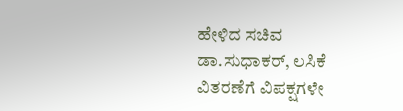ಹೇಳಿದ ಸಚಿವ ಡಾ.ಸುಧಾಕರ್, ಲಸಿಕೆ ವಿತರಣೆಗೆ ವಿಪಕ್ಷಗಳೇ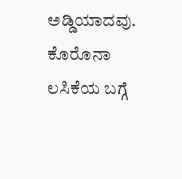ಅಡ್ಡಿಯಾದವು. ಕೊರೊನಾ ಲಸಿಕೆಯ ಬಗ್ಗೆ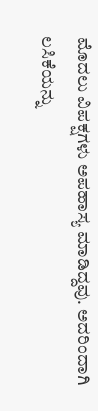ಮೊದಲು ವಿಪಕ್ಷಗಳು ಅಪಹಾಸ್ಯ ಮಾಡಿದ್ದವು. ಅದರಿಂದಾಗಿ ಲಸಿಕೆಯನ್ನು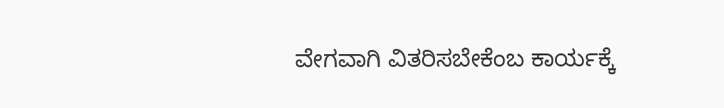ವೇಗವಾಗಿ ವಿತರಿಸಬೇಕೆಂಬ ಕಾರ್ಯಕ್ಕೆ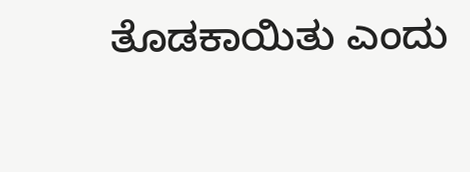ತೊಡಕಾಯಿತು ಎಂದು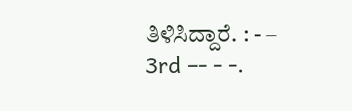ತಿಳಿಸಿದ್ದಾರೆ. : - – 3rd –- - -.